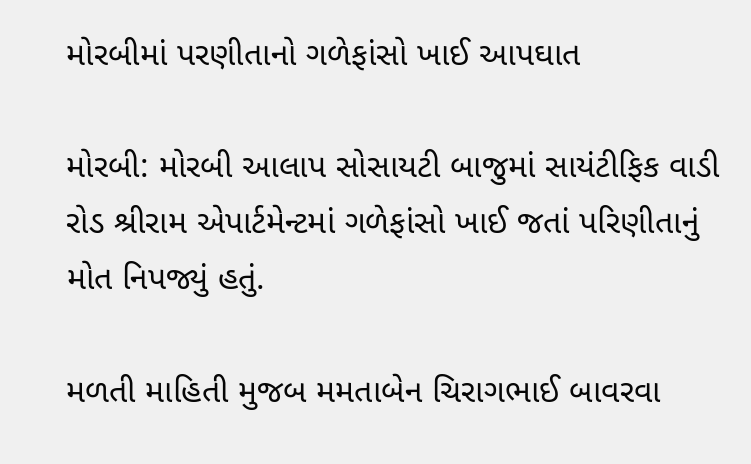મોરબીમાં પરણીતાનો ગળેફાંસો ખાઈ આપઘાત

મોરબી: મોરબી આલાપ સોસાયટી બાજુમાં સાયંટીફિક વાડી રોડ શ્રીરામ એપાર્ટમેન્ટમાં ગળેફાંસો ખાઈ જતાં પરિણીતાનું મોત નિપજ્યું હતું.

મળતી માહિતી મુજબ મમતાબેન ચિરાગભાઈ બાવરવા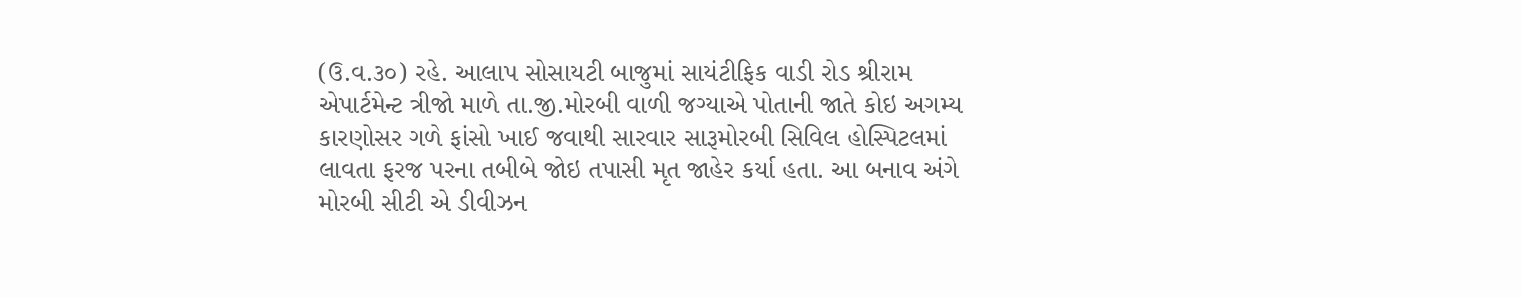(ઉ.વ.૩૦) રહે. આલાપ સોસાયટી બાજુમાં સાયંટીફિક વાડી રોડ શ્રીરામ એપાર્ટમેન્ટ ત્રીજો માળે તા.જી.મોરબી વાળી જગ્યાએ પોતાની જાતે કોઇ અગમ્ય કારણોસર ગળે ફાંસો ખાઈ જવાથી સારવાર સારૂમોરબી સિવિલ હોસ્પિટલમાં લાવતા ફરજ પરના તબીબે જોઇ તપાસી મૃત જાહેર કર્યા હતા. આ બનાવ અંગે મોરબી સીટી એ ડીવીઝન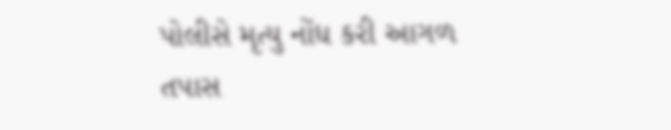પોલીસે મૃત્યુ નોંધ કરી આગળ તપાસ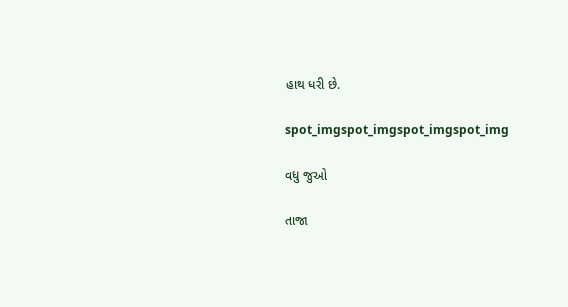હાથ ધરી છે.

spot_imgspot_imgspot_imgspot_img

વધુ જુઓ

તાજા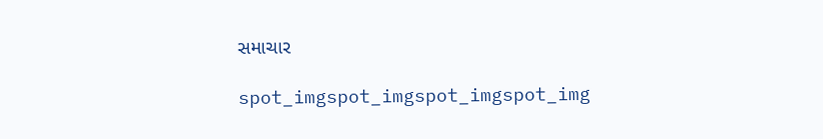સમાચાર

spot_imgspot_imgspot_imgspot_img